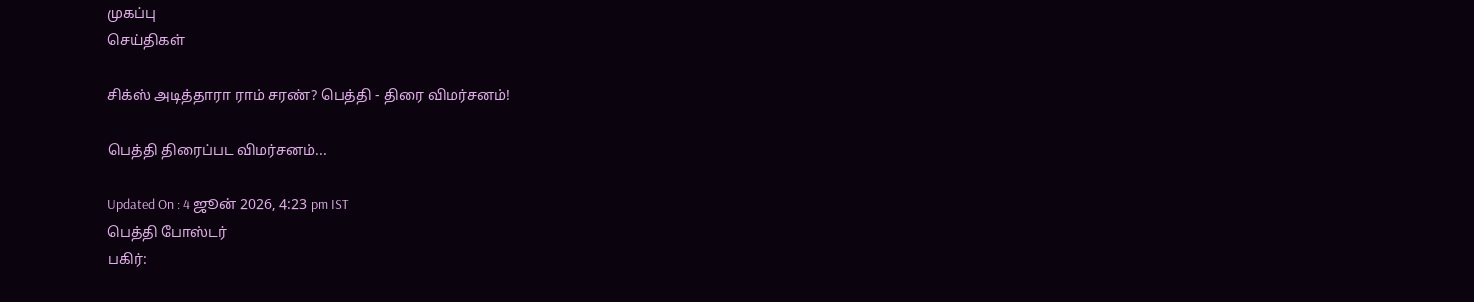முகப்பு
செய்திகள்

சிக்ஸ் அடித்தாரா ராம் சரண்? பெத்தி - திரை விமர்சனம்!

பெத்தி திரைப்பட விமர்சனம்...

Updated On : 4 ஜூன் 2026, 4:23 pm IST
பெத்தி போஸ்டர்
பகிர்: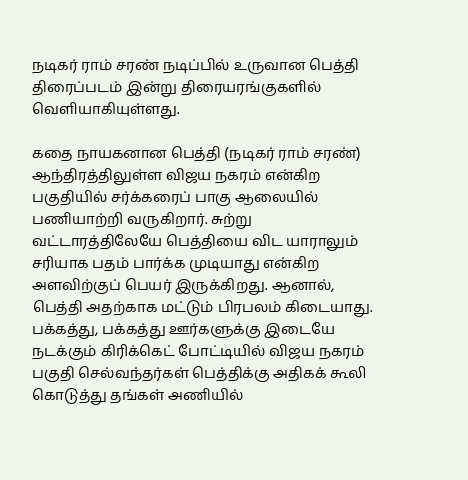நடிகர் ராம் சரண் நடிப்பில் உருவான பெத்தி திரைப்படம் இன்று திரையரங்குகளில் வெளியாகியுள்ளது.

கதை நாயகனான பெத்தி (நடிகர் ராம் சரண்) ஆந்திரத்திலுள்ள விஜய நகரம் என்கிற பகுதியில் சர்க்கரைப் பாகு ஆலையில் பணியாற்றி வருகிறார். சுற்று வட்டாரத்திலேயே பெத்தியை விட யாராலும் சரியாக பதம் பார்க்க முடியாது என்கிற அளவிற்குப் பெயர் இருக்கிறது. ஆனால், பெத்தி அதற்காக மட்டும் பிரபலம் கிடையாது. பக்கத்து, பக்கத்து ஊர்களுக்கு இடையே நடக்கும் கிரிக்கெட் போட்டியில் விஜய நகரம் பகுதி செல்வந்தர்கள் பெத்திக்கு அதிகக் கூலி கொடுத்து தங்கள் அணியில்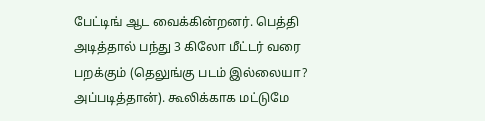பேட்டிங் ஆட வைக்கின்றனர். பெத்தி அடித்தால் பந்து 3 கிலோ மீட்டர் வரை பறக்கும் (தெலுங்கு படம் இல்லையா? அப்படித்தான்). கூலிக்காக மட்டுமே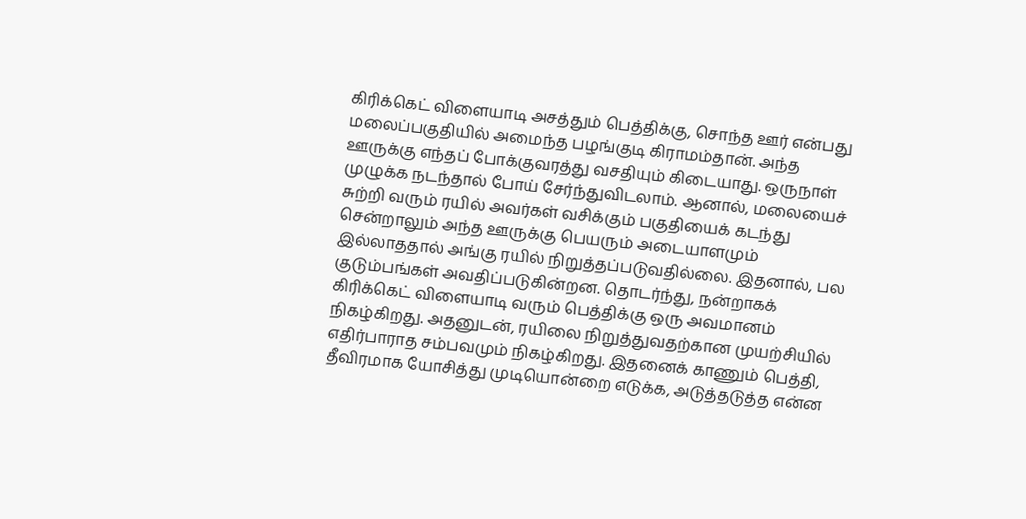கிரிக்கெட் விளையாடி அசத்தும் பெத்திக்கு, சொந்த ஊர் என்பது மலைப்பகுதியில் அமைந்த பழங்குடி கிராமம்தான். அந்த ஊருக்கு எந்தப் போக்குவரத்து வசதியும் கிடையாது. ஒருநாள் முழுக்க நடந்தால் போய் சேர்ந்துவிடலாம். ஆனால், மலையைச் சுற்றி வரும் ரயில் அவர்கள் வசிக்கும் பகுதியைக் கடந்து சென்றாலும் அந்த ஊருக்கு பெயரும் அடையாளமும் இல்லாததால் அங்கு ரயில் நிறுத்தப்படுவதில்லை. இதனால், பல குடும்பங்கள் அவதிப்படுகின்றன. தொடர்ந்து, நன்றாகக் கிரிக்கெட் விளையாடி வரும் பெத்திக்கு ஒரு அவமானம் நிகழ்கிறது. அதனுடன், ரயிலை நிறுத்துவதற்கான முயற்சியில் எதிர்பாராத சம்பவமும் நிகழ்கிறது. இதனைக் காணும் பெத்தி, தீவிரமாக யோசித்து முடியொன்றை எடுக்க, அடுத்தடுத்த என்ன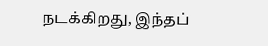நடக்கிறது, இந்தப்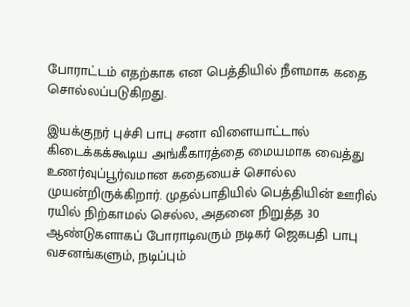போராட்டம் எதற்காக என பெத்தியில் நீளமாக கதை சொல்லப்படுகிறது.

இயக்குநர் புச்சி பாபு சனா விளையாட்டால் கிடைக்கக்கூடிய அங்கீகாரத்தை மையமாக வைத்து உணர்வுப்பூர்வமான கதையைச் சொல்ல முயன்றிருக்கிறார். முதல்பாதியில் பெத்தியின் ஊரில் ரயில் நிற்காமல் செல்ல, அதனை நிறுத்த 30 ஆண்டுகளாகப் போராடிவரும் நடிகர் ஜெகபதி பாபு வசனங்களும், நடிப்பும்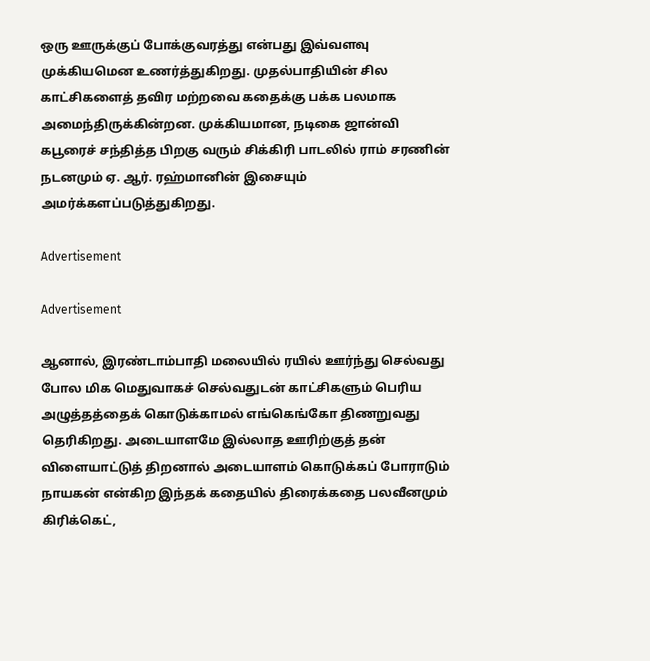ஒரு ஊருக்குப் போக்குவரத்து என்பது இவ்வளவு முக்கியமென உணர்த்துகிறது. முதல்பாதியின் சில காட்சிகளைத் தவிர மற்றவை கதைக்கு பக்க பலமாக அமைந்திருக்கின்றன. முக்கியமான, நடிகை ஜான்வி கபூரைச் சந்தித்த பிறகு வரும் சிக்கிரி பாடலில் ராம் சரணின் நடனமும் ஏ. ஆர். ரஹ்மானின் இசையும் அமர்க்களப்படுத்துகிறது.

Advertisement

Advertisement

ஆனால், இரண்டாம்பாதி மலையில் ரயில் ஊர்ந்து செல்வது போல மிக மெதுவாகச் செல்வதுடன் காட்சிகளும் பெரிய அழுத்தத்தைக் கொடுக்காமல் எங்கெங்கோ திணறுவது தெரிகிறது. அடையாளமே இல்லாத ஊரிற்குத் தன் விளையாட்டுத் திறனால் அடையாளம் கொடுக்கப் போராடும் நாயகன் என்கிற இந்தக் கதையில் திரைக்கதை பலவீனமும் கிரிக்கெட்,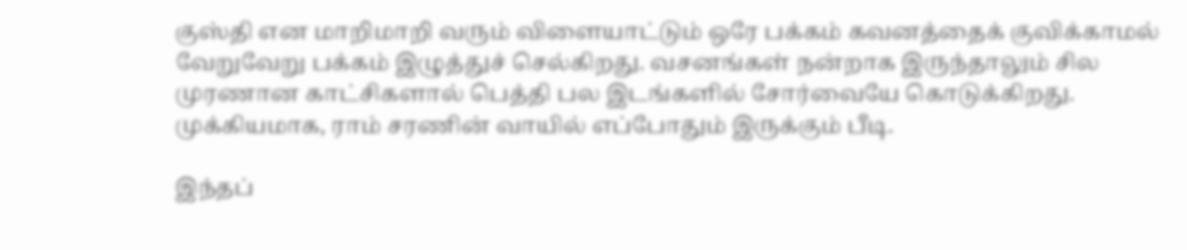குஸ்தி என மாறிமாறி வரும் விளையாட்டும் ஒரே பக்கம் கவனத்தைக் குவிக்காமல் வேறுவேறு பக்கம் இழுத்துச் செல்கிறது. வசனங்கள் நன்றாக இருந்தாலும் சில முரணான காட்சிகளால் பெத்தி பல இடங்களில் சோர்வையே கொடுக்கிறது. முக்கியமாக, ராம் சரணின் வாயில் எப்போதும் இருக்கும் பீடி.

இந்தப்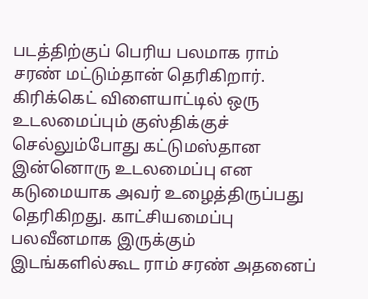படத்திற்குப் பெரிய பலமாக ராம் சரண் மட்டும்தான் தெரிகிறார். கிரிக்கெட் விளையாட்டில் ஒரு உடலமைப்பும் குஸ்திக்குச் செல்லும்போது கட்டுமஸ்தான இன்னொரு உடலமைப்பு என கடுமையாக அவர் உழைத்திருப்பது தெரிகிறது. காட்சியமைப்பு பலவீனமாக இருக்கும் இடங்களில்கூட ராம் சரண் அதனைப்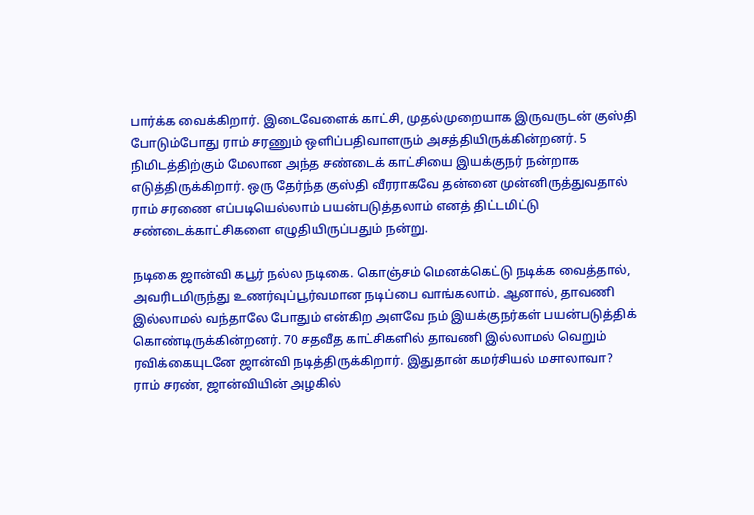பார்க்க வைக்கிறார். இடைவேளைக் காட்சி, முதல்முறையாக இருவருடன் குஸ்தி போடும்போது ராம் சரணும் ஒளிப்பதிவாளரும் அசத்தியிருக்கின்றனர். 5 நிமிடத்திற்கும் மேலான அந்த சண்டைக் காட்சியை இயக்குநர் நன்றாக எடுத்திருக்கிறார். ஒரு தேர்ந்த குஸ்தி வீரராகவே தன்னை முன்னிருத்துவதால் ராம் சரணை எப்படியெல்லாம் பயன்படுத்தலாம் எனத் திட்டமிட்டு சண்டைக்காட்சிகளை எழுதியிருப்பதும் நன்று.

நடிகை ஜான்வி கபூர் நல்ல நடிகை. கொஞ்சம் மெனக்கெட்டு நடிக்க வைத்தால், அவரிடமிருந்து உணர்வுப்பூர்வமான நடிப்பை வாங்கலாம். ஆனால், தாவணி இல்லாமல் வந்தாலே போதும் என்கிற அளவே நம் இயக்குநர்கள் பயன்படுத்திக் கொண்டிருக்கின்றனர். 70 சதவீத காட்சிகளில் தாவணி இல்லாமல் வெறும் ரவிக்கையுடனே ஜான்வி நடித்திருக்கிறார். இதுதான் கமர்சியல் மசாலாவா? ராம் சரண், ஜான்வியின் அழகில்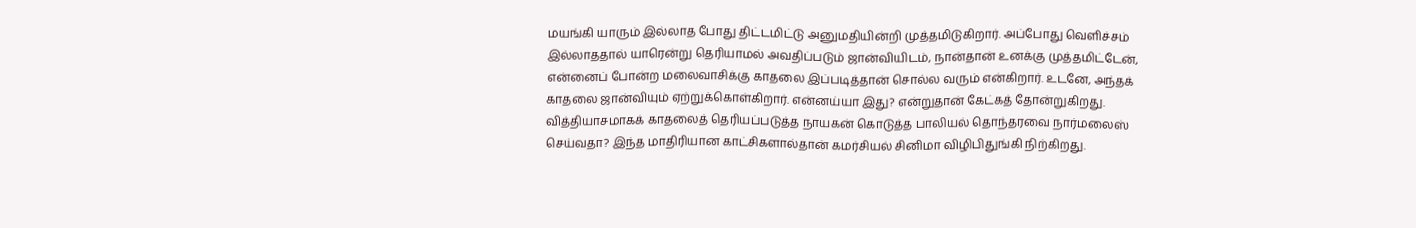மயங்கி யாரும் இல்லாத போது திட்டமிட்டு அனுமதியின்றி முத்தமிடுகிறார். அப்போது வெளிச்சம் இல்லாததால் யாரென்று தெரியாமல் அவதிப்படும் ஜான்வியிடம், நான்தான் உனக்கு முத்தமிட்டேன், என்னைப் போன்ற மலைவாசிக்கு காதலை இப்படித்தான் சொல்ல வரும் என்கிறார். உடனே, அந்தக் காதலை ஜான்வியும் ஏற்றுக்கொள்கிறார். என்னய்யா இது? என்றுதான் கேட்கத் தோன்றுகிறது. வித்தியாசமாகக் காதலைத் தெரியப்படுத்த நாயகன் கொடுத்த பாலியல் தொந்தரவை நார்மலைஸ் செய்வதா? இந்த மாதிரியான காட்சிகளால்தான் கமர்சியல் சினிமா விழிபிதுங்கி நிற்கிறது.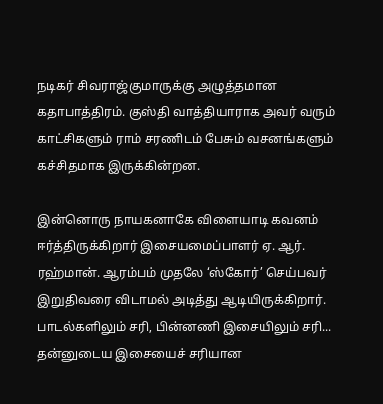நடிகர் சிவராஜ்குமாருக்கு அழுத்தமான கதாபாத்திரம். குஸ்தி வாத்தியாராக அவர் வரும் காட்சிகளும் ராம் சரணிடம் பேசும் வசனங்களும் கச்சிதமாக இருக்கின்றன.

இன்னொரு நாயகனாகே விளையாடி கவனம் ஈர்த்திருக்கிறார் இசையமைப்பாளர் ஏ. ஆர். ரஹ்மான். ஆரம்பம் முதலே ‘ஸ்கோர்’ செய்பவர் இறுதிவரை விடாமல் அடித்து ஆடியிருக்கிறார். பாடல்களிலும் சரி, பின்னணி இசையிலும் சரி... தன்னுடைய இசையைச் சரியான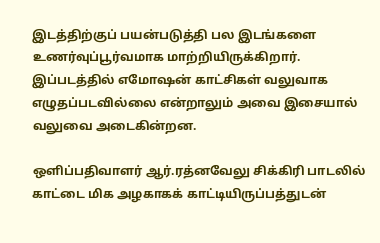இடத்திற்குப் பயன்படுத்தி பல இடங்களை உணர்வுப்பூர்வமாக மாற்றியிருக்கிறார். இப்படத்தில் எமோஷன் காட்சிகள் வலுவாக எழுதப்படவில்லை என்றாலும் அவை இசையால் வலுவை அடைகின்றன.

ஒளிப்பதிவாளர் ஆர்.ரத்னவேலு சிக்கிரி பாடலில் காட்டை மிக அழகாகக் காட்டியிருப்பத்துடன்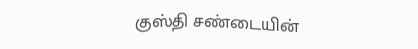குஸ்தி சண்டையின்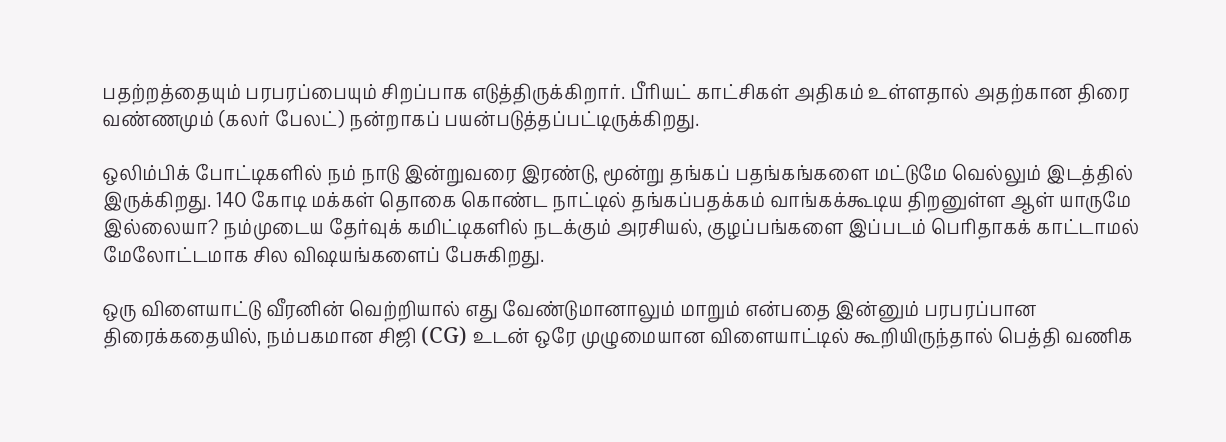பதற்றத்தையும் பரபரப்பையும் சிறப்பாக எடுத்திருக்கிறார். பீரியட் காட்சிகள் அதிகம் உள்ளதால் அதற்கான திரை வண்ணமும் (கலர் பேலட்) நன்றாகப் பயன்படுத்தப்பட்டிருக்கிறது.

ஒலிம்பிக் போட்டிகளில் நம் நாடு இன்றுவரை இரண்டு, மூன்று தங்கப் பதங்கங்களை மட்டுமே வெல்லும் இடத்தில் இருக்கிறது. 140 கோடி மக்கள் தொகை கொண்ட நாட்டில் தங்கப்பதக்கம் வாங்கக்கூடிய திறனுள்ள ஆள் யாருமே இல்லையா? நம்முடைய தேர்வுக் கமிட்டிகளில் நடக்கும் அரசியல், குழப்பங்களை இப்படம் பெரிதாகக் காட்டாமல் மேலோட்டமாக சில விஷயங்களைப் பேசுகிறது.

ஒரு விளையாட்டு வீரனின் வெற்றியால் எது வேண்டுமானாலும் மாறும் என்பதை இன்னும் பரபரப்பான திரைக்கதையில், நம்பகமான சிஜி (CG) உடன் ஒரே முழுமையான விளையாட்டில் கூறியிருந்தால் பெத்தி வணிக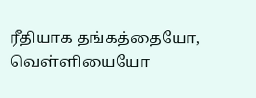ரீதியாக தங்கத்தையோ, வெள்ளியையோ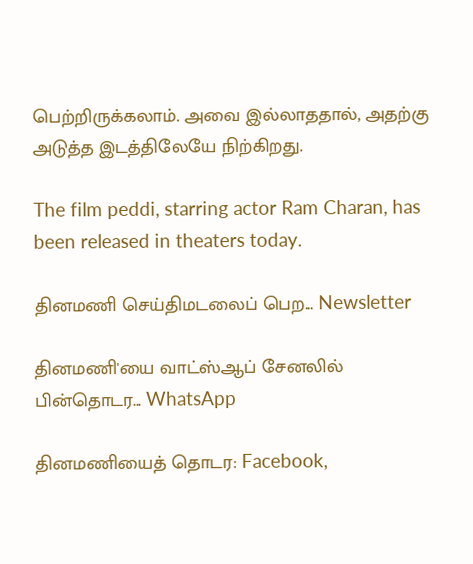பெற்றிருக்கலாம். அவை இல்லாததால், அதற்கு அடுத்த இடத்திலேயே நிற்கிறது.

The film peddi, starring actor Ram Charan, has been released in theaters today.

தினமணி செய்திமடலைப் பெற... Newsletter

தினமணி'யை வாட்ஸ்ஆப் சேனலில் பின்தொடர... WhatsApp

தினமணியைத் தொடர: Facebook,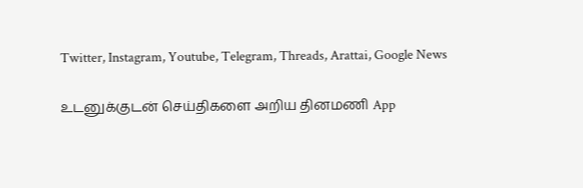Twitter, Instagram, Youtube, Telegram, Threads, Arattai, Google News

உடனுக்குடன் செய்திகளை அறிய தினமணி App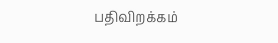பதிவிறக்கம்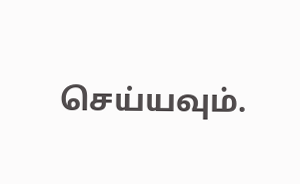செய்யவும்.